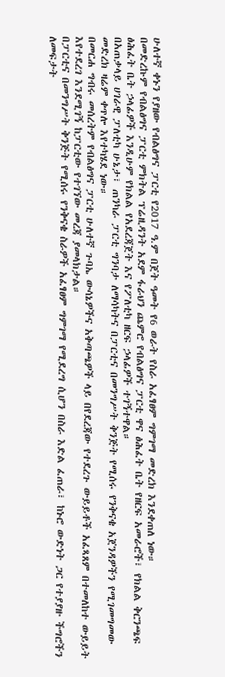ሁለተኛ ቀኑን የያዘው የብልፅግና ፓርቲ የ2017 ዓ.ም በጀት ዓመት የ6 ወራት የስራ አፈፃፀም ግምገማ መድረክ እንደቀጠለ ነው።
በመድረኩም የብልፅግና ፓርቲ ምክትል ፕሬዚዳንት አደም ፋራህን ጨምሮ የብልፅግና ፓርቲ ዋና ፅሕፈት ቤት የዘርፍ አመራሮች፣ የክልል ቅርንጫፍ ፅሕፈት ቤት ኃላፊዎች እንዲሁም የክልል የአደረጃጀት እና የፖለቲካ ዘርፍ ኃላፊዎች ተገኝተዋል።
በአጠቃላይ ሀገራዊ ፓለቲካ ሁኔታ፣ ጠንካራ ፓርቲ ግንባታ ለማሳካትና በፓርቲና በመንግሥት ቅንጅት የሚሰሩ የንቅናቄ አጀንዳዎችን የሚገመግመው መድረክ ዛሬም ቀጥሎ እየተካሄደ ነው።
በመርሐ ግብሩ መሰረትም የብልፅግና ፓርቲ ሁለተኛ ጉባኤ ውሳኔዎችና አቅጣጫዎች ላይ በየደረጃው የተደረጉ ውይይቶች አፈጻጸም በተመለከተ ውይይት እየተደረገ እንደሚገኝ ከፓርቲው የተገኘው መረጃ ያመላክታል።
በፓርቲና በመንግሥት ቅንጅት የሚሰሩ የንቅናቄ ስራዎች አፈፃፀም ግምገማ የሚደረግ ሲሆን በስራ እድል ፈጠራ፣ ከኑሮ ውድነት ጋር የተያያዙ ችግሮችን ለመፍታት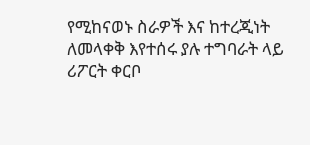የሚከናወኑ ስራዎች እና ከተረጂነት ለመላቀቅ እየተሰሩ ያሉ ተግባራት ላይ ሪፖርት ቀርቦ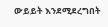ውይይት እንደሚደረግበት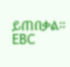ይጠበቃል።
EBC